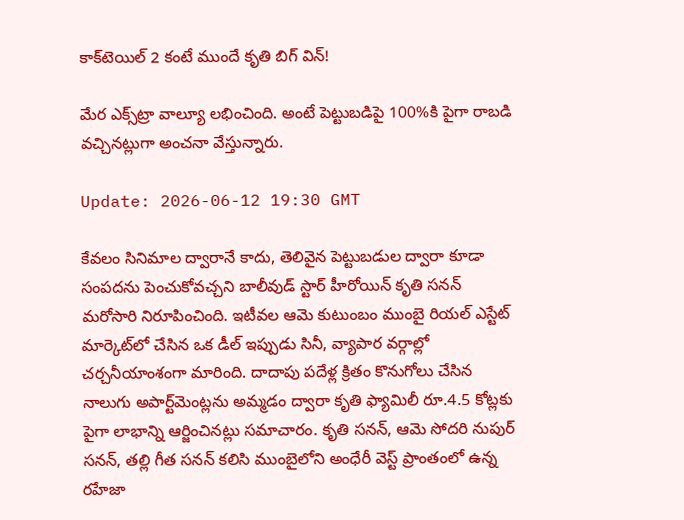కాక్‌టెయిల్ 2 కంటే ముందే కృతి బిగ్ విన్!

మేర ఎక్స్‌ట్రా వాల్యూ లభించింది. అంటే పెట్టుబడిపై 100%కి పైగా రాబడి వచ్చినట్లుగా అంచనా వేస్తున్నారు.

Update: 2026-06-12 19:30 GMT

కేవలం సినిమాల ద్వారానే కాదు, తెలివైన పెట్టుబడుల ద్వారా కూడా సంపదను పెంచుకోవచ్చని బాలీవుడ్ స్టార్ హీరోయిన్ కృతి సనన్ మరోసారి నిరూపించింది. ఇటీవల ఆమె కుటుంబం ముంబై రియల్ ఎస్టేట్ మార్కెట్‌లో చేసిన ఒక డీల్ ఇప్పుడు సినీ, వ్యాపార వర్గాల్లో చర్చనీయాంశంగా మారింది. దాదాపు పదేళ్ల క్రితం కొనుగోలు చేసిన నాలుగు అపార్ట్‌మెంట్లను అమ్మ‌డం ద్వారా కృతి ఫ్యామిలీ రూ.4.5 కోట్లకు పైగా లాభాన్ని ఆర్జించినట్లు సమాచారం. కృతి సనన్, ఆమె సోదరి నుపుర్ సనన్, తల్లి గీత సనన్ కలిసి ముంబైలోని అంధేరీ వెస్ట్ ప్రాంతంలో ఉన్న రహేజా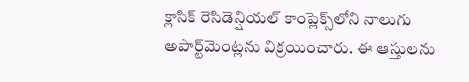క్లాసిక్ రెసిడెన్షియల్ కాంప్లెక్స్‌లోని నాలుగు అపార్ట్‌మెంట్లను విక్రయించారు. ఈ ఆస్తులను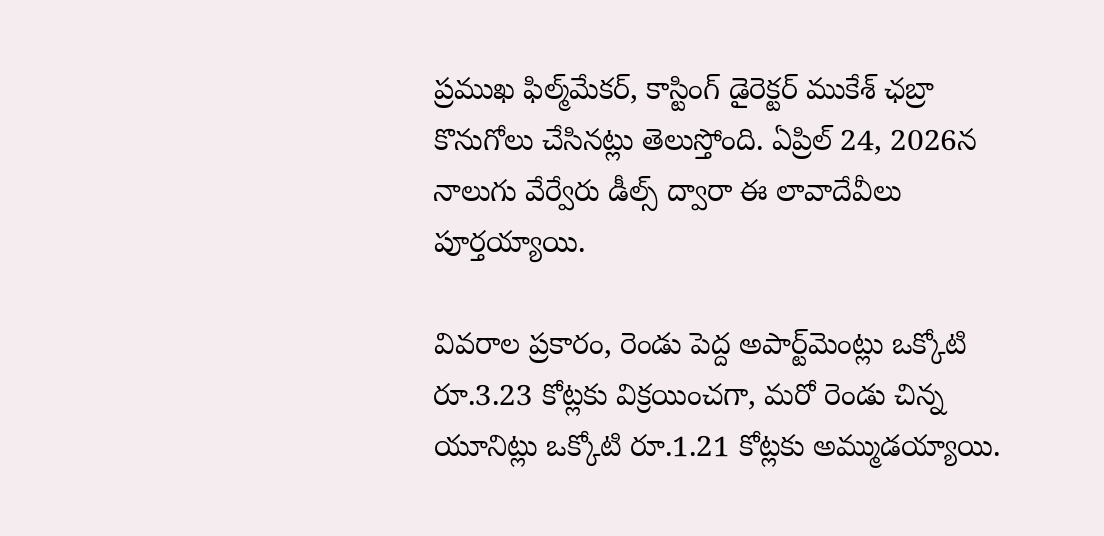ప్రముఖ ఫిల్మ్‌మేకర్, కాస్టింగ్ డైరెక్టర్ ముకేశ్ ఛబ్రా కొనుగోలు చేసినట్లు తెలుస్తోంది. ఏప్రిల్ 24, 2026న నాలుగు వేర్వేరు డీల్స్ ద్వారా ఈ లావాదేవీలు పూర్తయ్యాయి.

వివరాల ప్రకారం, రెండు పెద్ద అపార్ట్‌మెంట్లు ఒక్కోటి రూ.3.23 కోట్లకు విక్రయించగా, మరో రెండు చిన్న యూనిట్లు ఒక్కోటి రూ.1.21 కోట్లకు అమ్ముడయ్యాయి.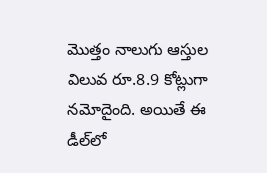మొత్తం నాలుగు ఆస్తుల విలువ రూ.8.9 కోట్లుగా నమోదైంది. అయితే ఈ డీల్‌లో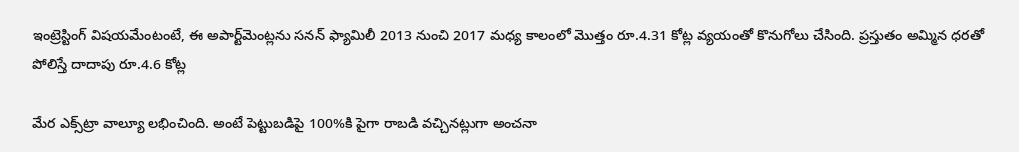ఇంట్రెస్టింగ్ విష‌యమేంటంటే, ఈ అపార్ట్‌మెంట్లను సనన్ ఫ్యామిలీ 2013 నుంచి 2017 మధ్య కాలంలో మొత్తం రూ.4.31 కోట్ల వ్యయంతో కొనుగోలు చేసింది. ప్రస్తుతం అమ్మిన‌ ధరతో పోలిస్తే దాదాపు రూ.4.6 కోట్ల

మేర ఎక్స్‌ట్రా వాల్యూ లభించింది. అంటే పెట్టుబడిపై 100%కి పైగా రాబడి వచ్చినట్లుగా అంచనా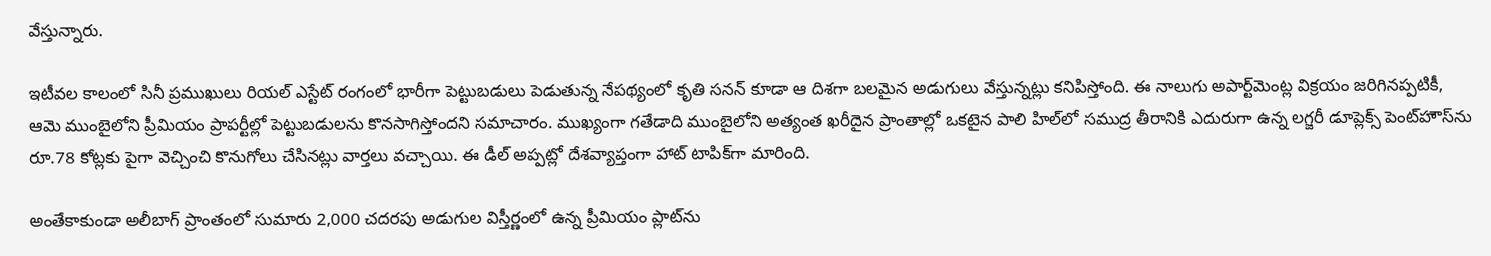వేస్తున్నారు.

ఇటీవల కాలంలో సినీ ప్రముఖులు రియల్ ఎస్టేట్ రంగంలో భారీగా పెట్టుబడులు పెడుతున్న నేపథ్యంలో కృతి సనన్ కూడా ఆ దిశగా బలమైన అడుగులు వేస్తున్నట్లు కనిపిస్తోంది. ఈ నాలుగు అపార్ట్‌మెంట్ల విక్రయం జరిగినప్పటికీ, ఆమె ముంబైలోని ప్రీమియం ప్రాపర్టీల్లో పెట్టుబడులను కొనసాగిస్తోందని సమాచారం. ముఖ్యంగా గతేడాది ముంబైలోని అత్యంత ఖరీదైన ప్రాంతాల్లో ఒకటైన పాలి హిల్‌లో సముద్ర తీరానికి ఎదురుగా ఉన్న లగ్జరీ డూప్లెక్స్ పెంట్‌హౌస్‌ను రూ.78 కోట్లకు పైగా వెచ్చించి కొనుగోలు చేసినట్లు వార్తలు వచ్చాయి. ఈ డీల్ అప్పట్లో దేశవ్యాప్తంగా హాట్ టాపిక్‌గా మారింది.

అంతేకాకుండా అలీబాగ్ ప్రాంతంలో సుమారు 2,000 చదరపు అడుగుల విస్తీర్ణంలో ఉన్న ప్రీమియం ప్లాట్‌ను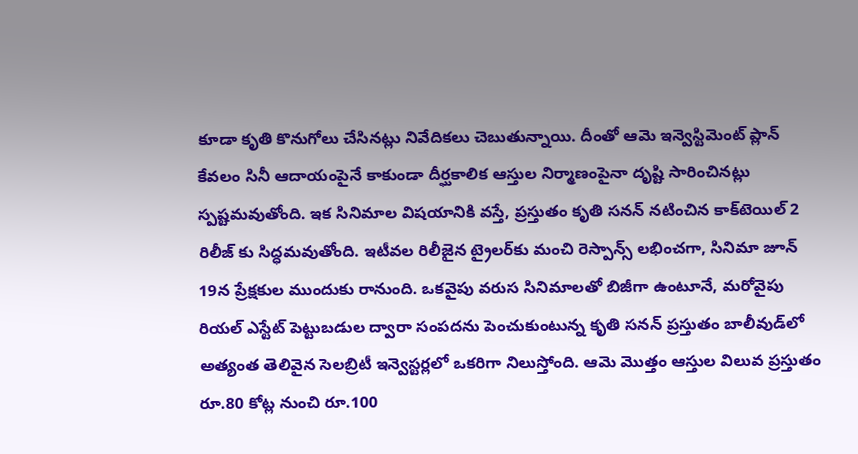కూడా కృతి కొనుగోలు చేసినట్లు నివేదికలు చెబుతున్నాయి. దీంతో ఆమె ఇన్వెస్టిమెంట్ ప్లాన్ కేవలం సినీ ఆదాయంపైనే కాకుండా దీర్ఘకాలిక ఆస్తుల నిర్మాణంపైనా దృష్టి సారించినట్లు స్పష్టమవుతోంది. ఇక సినిమాల విషయానికి వస్తే, ప్రస్తుతం కృతి సనన్ నటించిన కాక్‌టెయిల్ 2 రిలీజ్ కు సిద్ధమవుతోంది. ఇటీవల రిలీజైన ట్రైలర్‌కు మంచి రెస్పాన్స్ లభించగా, సినిమా జూన్ 19న ప్రేక్షకుల ముందుకు రానుంది. ఒకవైపు వరుస సినిమాలతో బిజీగా ఉంటూనే, మరోవైపు రియల్ ఎస్టేట్ పెట్టుబడుల ద్వారా సంపదను పెంచుకుంటున్న కృతి సనన్ ప్రస్తుతం బాలీవుడ్‌లో అత్యంత తెలివైన సెలబ్రిటీ ఇన్వెస్టర్లలో ఒకరిగా నిలుస్తోంది. ఆమె మొత్తం ఆస్తుల విలువ ప్రస్తుతం రూ.80 కోట్ల నుంచి రూ.100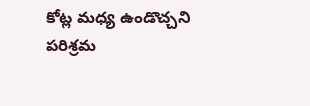కోట్ల మధ్య ఉండొచ్చని పరిశ్రమ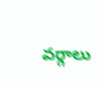వర్గాలు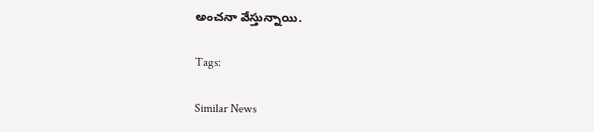అంచనా వేస్తున్నాయి.

Tags:

Similar News